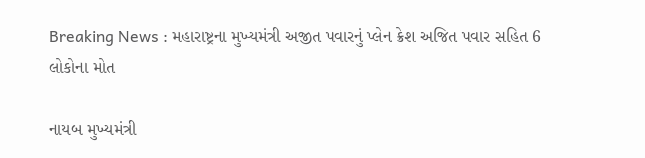Breaking News : મહારાષ્ટ્રના મુખ્યમંત્રી અજીત પવારનું પ્લેન ક્રેશ અજિત પવાર સહિત 6 લોકોના મોત

નાયબ મુખ્યમંત્રી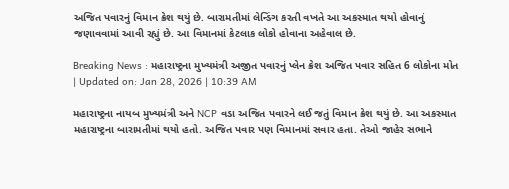અજિત પવારનું વિમાન ક્રેશ થયું છે. બારામતીમાં લેન્ડિંગ કરતી વખતે આ અકસ્માત થયો હોવાનું જણાવવામાં આવી રહ્યું છે. આ વિમાનમાં કેટલાક લોકો હોવાના અહેવાલ છે.

Breaking News : મહારાષ્ટ્રના મુખ્યમંત્રી અજીત પવારનું પ્લેન ક્રેશ અજિત પવાર સહિત 6 લોકોના મોત
| Updated on: Jan 28, 2026 | 10:39 AM

મહારાષ્ટ્રના નાયબ મુખ્યમંત્રી અને NCP વડા અજિત પવારને લઈ જતું વિમાન ક્રેશ થયું છે. આ અકસ્માત મહારાષ્ટ્રના બારામતીમાં થયો હતો. અજિત પવાર પણ વિમાનમાં સવાર હતા. તેઓ જાહેર સભાને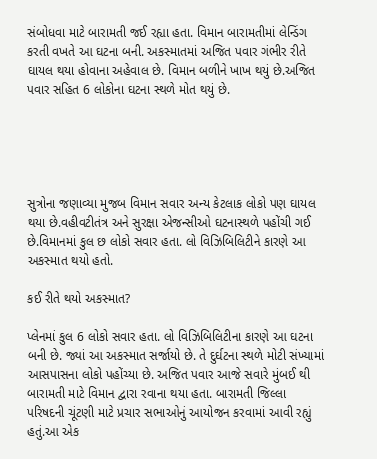સંબોધવા માટે બારામતી જઈ રહ્યા હતા. વિમાન બારામતીમાં લેન્ડિંગ કરતી વખતે આ ઘટના બની. અકસ્માતમાં અજિત પવાર ગંભીર રીતે ઘાયલ થયા હોવાના અહેવાલ છે. વિમાન બળીને ખાખ થયું છે.અજિત પવાર સહિત 6 લોકોના ઘટના સ્થળે મોત થયું છે.





સુત્રોના જણાવ્યા મુજબ વિમાન સવાર અન્ય કેટલાક લોકો પણ ઘાયલ થયા છે.વહીવટીતંત્ર અને સુરક્ષા એજન્સીઓ ઘટનાસ્થળે પહોંચી ગઈ છે.વિમાનમાં કુલ છ લોકો સવાર હતા. લો વિઝિબિલિટીને કારણે આ અકસ્માત થયો હતો.

કઈ રીતે થયો અકસ્માત?

પ્લેનમાં કુલ 6 લોકો સવાર હતા. લો વિઝિબિલિટીના કારણે આ ઘટના બની છે. જ્યાં આ અકસ્માત સર્જાયો છે. તે દુર્ઘટના સ્થળે મોટી સંખ્યામાં આસપાસના લોકો પહોંચ્યા છે. અજિત પવાર આજે સવારે મુંબઈ થી બારામતી માટે વિમાન દ્વારા રવાના થયા હતા. બારામતી જિલ્લા પરિષદની ચૂંટણી માટે પ્રચાર સભાઓનું આયોજન કરવામાં આવી રહ્યું હતું.આ એક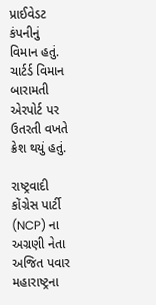પ્રાઈવેડટ કંપનીનું વિમાન હતું. ચાર્ટર્ડ વિમાન બારામતી એરપોર્ટ પર ઉતરતી વખતે ક્રેશ થયું હતું.

રાષ્ટ્રવાદી કોંગ્રેસ પાર્ટી (NCP) ના અગ્રણી નેતા અજિત પવાર મહારાષ્ટ્રના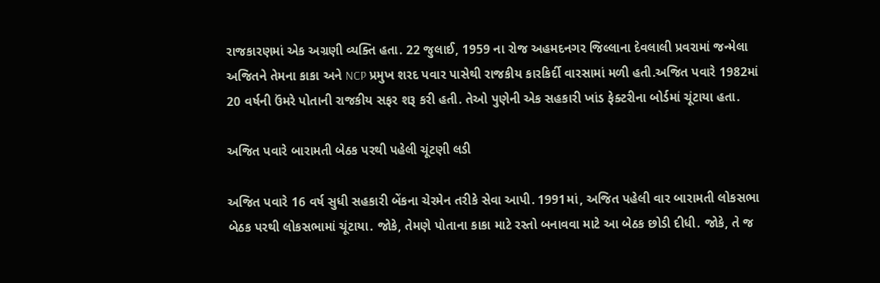રાજકારણમાં એક અગ્રણી વ્યક્તિ હતા. 22 જુલાઈ, 1959 ના રોજ અહમદનગર જિલ્લાના દેવલાલી પ્રવરામાં જન્મેલા અજિતને તેમના કાકા અને NCP પ્રમુખ શરદ પવાર પાસેથી રાજકીય કારકિર્દી વારસામાં મળી હતી.અજિત પવારે 1982માં 20 વર્ષની ઉંમરે પોતાની રાજકીય સફર શરૂ કરી હતી. તેઓ પુણેની એક સહકારી ખાંડ ફેક્ટરીના બોર્ડમાં ચૂંટાયા હતા.

અજિત પવારે બારામતી બેઠક પરથી પહેલી ચૂંટણી લડી

અજિત પવારે 16 વર્ષ સુધી સહકારી બેંકના ચેરમેન તરીકે સેવા આપી. 1991માં, અજિત પહેલી વાર બારામતી લોકસભા બેઠક પરથી લોકસભામાં ચૂંટાયા. જોકે, તેમણે પોતાના કાકા માટે રસ્તો બનાવવા માટે આ બેઠક છોડી દીધી. જોકે, તે જ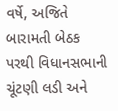વર્ષે, અજિતે બારામતી બેઠક પરથી વિધાનસભાની ચૂંટણી લડી અને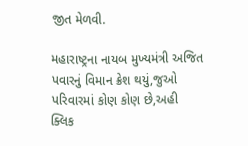જીત મેળવી.

મહારાષ્ટ્રના નાયબ મુખ્યમંત્રી અજિત પવારનું વિમાન ક્રેશ થયું,જુઓ પરિવારમાં કોણ કોણ છે,અહી ક્લિક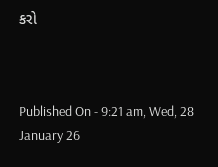કરો



Published On - 9:21 am, Wed, 28 January 26